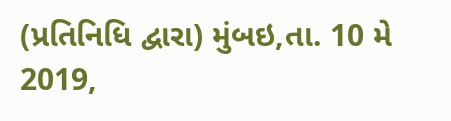(પ્રતિનિધિ દ્વારા) મુંબઇ,તા. 10 મે 2019,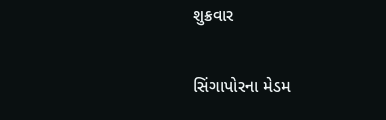શુક્રવાર

સિંગાપોરના મેડમ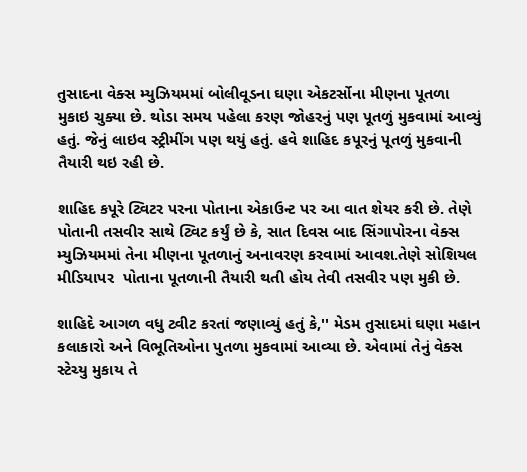તુસાદના વેક્સ મ્યુઝિયમમાં બોલીવૂડના ઘણા એકટર્સોના મીણના પૂતળા મુકાઇ ચુક્યા છે. થોડા સમય પહેલા કરણ જોહરનું પણ પૂતળું મુકવામાં આવ્યું હતું. જેનું લાઇવ સ્ટ્રીમીંગ પણ થયું હતું. હવે શાહિદ કપૂરનું પૂતળું મુકવાની તૈયારી થઇ રહી છે.

શાહિદ કપૂરે ટ્વિટર પરના પોતાના એકાઉન્ટ પર આ વાત શેયર કરી છે. તેણે પોતાની તસવીર સાથે ટ્વિટ કર્યું છે કે, સાત દિવસ બાદ સિંગાપોરના વેક્સ મ્યુઝિયમમાં તેના મીણના પૂતળાનું અનાવરણ કરવામાં આવશ.તેણે સોશિયલ મીડિયાપર  પોતાના પૂતળાની તૈયારી થતી હોય તેવી તસવીર પણ મુકી છે.

શાહિદે આગળ વધુ ટ્વીટ કરતાં જણાવ્યું હતું કે,'' મેડમ તુસાદમાં ઘણા મહાન કલાકારો અને વિભૂતિઓના પુતળા મુકવામાં આવ્યા છે. એવામાં તેનું વેક્સ સ્ટેચ્યુ મુકાય તે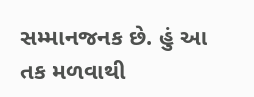સમ્માનજનક છે. હું આ તક મળવાથી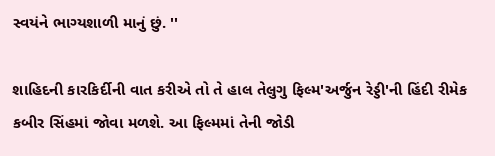સ્વયંને ભાગ્યશાળી માનું છું. ''

શાહિદની કારકિર્દીની વાત કરીએ તો તે હાલ તેલુગુ ફિલ્મ'અર્જુન રેડ્ડી'ની હિંદી રીમેક કબીર સિંહમાં જોવા મળશે. આ ફિલ્મમાં તેની જોડી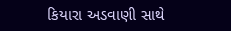કિયારા અડવાણી સાથે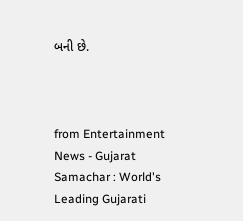બની છે.



from Entertainment News - Gujarat Samachar : World's Leading Gujarati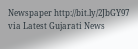Newspaper http://bit.ly/2JbGY97
via Latest Gujarati News